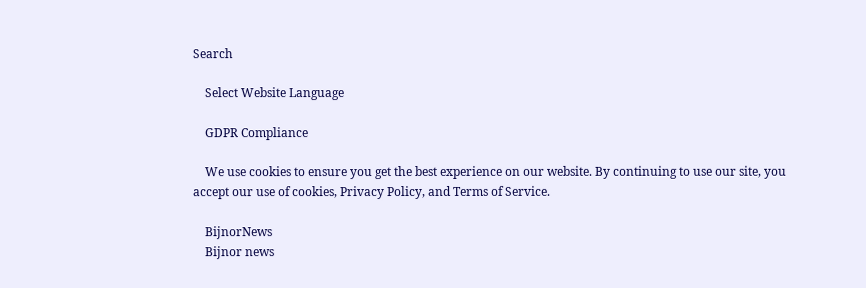Search

    Select Website Language

    GDPR Compliance

    We use cookies to ensure you get the best experience on our website. By continuing to use our site, you accept our use of cookies, Privacy Policy, and Terms of Service.

    BijnorNews
    Bijnor news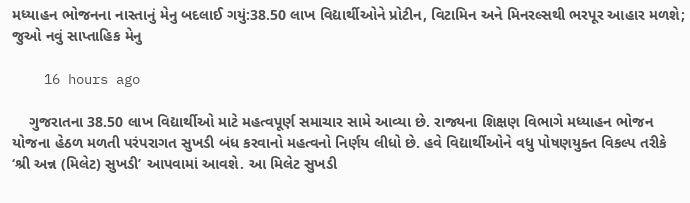મધ્યાહન ભોજનના નાસ્તાનું મેનુ બદલાઈ ગયું:38.50 લાખ વિદ્યાર્થીઓને પ્રોટીન, વિટામિન અને મિનરલ્સથી ભરપૂર આહાર મળશે; જુઓ નવું સાપ્તાહિક મેનુ

    16 hours ago

    ગુજરાતના 38.50 લાખ વિદ્યાર્થીઓ માટે મહત્વપૂર્ણ સમાચાર સામે આવ્યા છે. રાજ્યના શિક્ષણ વિભાગે મધ્યાહન ભોજન યોજના હેઠળ મળતી પરંપરાગત સુખડી બંધ કરવાનો મહત્વનો નિર્ણય લીધો છે. હવે વિદ્યાર્થીઓને વધુ પોષણયુક્ત વિકલ્પ તરીકે ‘શ્રી અન્ન (મિલેટ) સુખડી’ આપવામાં આવશે. આ મિલેટ સુખડી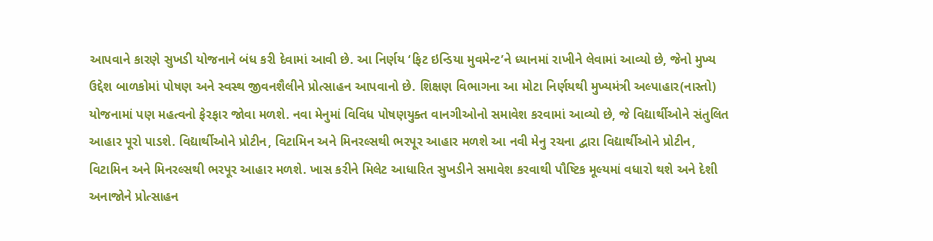આપવાને કારણે સુખડી યોજનાને બંધ કરી દેવામાં આવી છે. આ નિર્ણય ‘ફિટ ઇન્ડિયા મુવમેન્ટ’ને ધ્યાનમાં રાખીને લેવામાં આવ્યો છે, જેનો મુખ્ય ઉદ્દેશ બાળકોમાં પોષણ અને સ્વસ્થ જીવનશૈલીને પ્રોત્સાહન આપવાનો છે. શિક્ષણ વિભાગના આ મોટા નિર્ણયથી મુખ્યમંત્રી અલ્પાહાર(નાસ્તો) યોજનામાં પણ મહત્વનો ફેરફાર જોવા મળશે. નવા મેનુમાં વિવિધ પોષણયુક્ત વાનગીઓનો સમાવેશ કરવામાં આવ્યો છે, જે વિદ્યાર્થીઓને સંતુલિત આહાર પૂરો પાડશે. વિદ્યાર્થીઓને પ્રોટીન, વિટામિન અને મિનરલ્સથી ભરપૂર આહાર મળશે આ નવી મેનુ રચના દ્વારા વિદ્યાર્થીઓને પ્રોટીન, વિટામિન અને મિનરલ્સથી ભરપૂર આહાર મળશે. ખાસ કરીને મિલેટ આધારિત સુખડીને સમાવેશ કરવાથી પૌષ્ટિક મૂલ્યમાં વધારો થશે અને દેશી અનાજોને પ્રોત્સાહન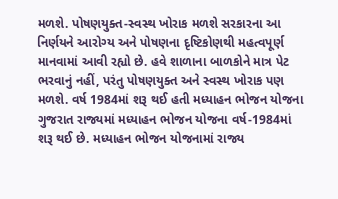મળશે. પોષણયુક્ત-સ્વસ્થ ખોરાક મળશે સરકારના આ નિર્ણયને આરોગ્ય અને પોષણના દૃષ્ટિકોણથી મહત્વપૂર્ણ માનવામાં આવી રહ્યો છે. હવે શાળાના બાળકોને માત્ર પેટ ભરવાનું નહીં, પરંતુ પોષણયુક્ત અને સ્વસ્થ ખોરાક પણ મળશે. વર્ષ 1984માં શરૂ થઈ હતી મધ્યાહન ભોજન યોજના ગુજરાત રાજ્યમાં મધ્યાહન ભોજન યોજના વર્ષ-1984માં શરૂ થઈ છે. મધ્યાહન ભોજન યોજનામાં રાજ્ય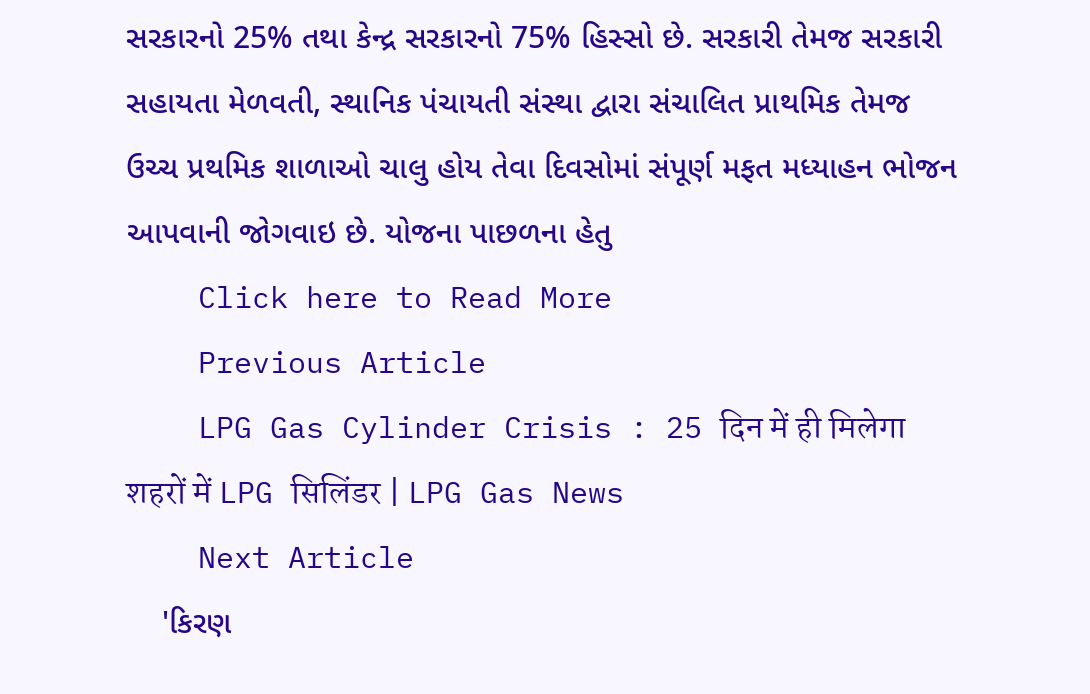સરકારનો 25% તથા કેન્દ્ર સરકારનો 75% હિસ્સો છે. સરકારી તેમજ સરકારી સહાયતા મેળવતી, સ્થાનિક પંચાયતી સંસ્થા દ્વારા સંચાલિત પ્રાથમિક તેમજ ઉચ્ચ પ્રથમિક શાળાઓ ચાલુ હોય તેવા દિવસોમાં સંપૂર્ણ મફત મધ્યાહન ભોજન આપવાની જોગવાઇ છે. યોજના પાછળના હેતુ
    Click here to Read More
    Previous Article
    LPG Gas Cylinder Crisis : 25 दिन में ही मिलेगा शहरों में LPG सिलिंडर | LPG Gas News
    Next Article
    'કિરણ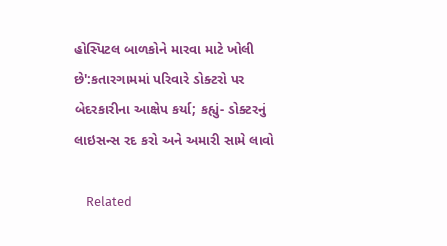હોસ્પિટલ બાળકોને મારવા માટે ખોલી છે':કતારગામમાં પરિવારે ડોક્ટરો પર બેદરકારીના આક્ષેપ કર્યા; કહ્યું- ડોક્ટરનું લાઇસન્સ રદ કરો અને અમારી સામે લાવો

    Related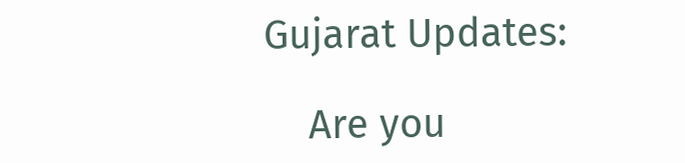Gujarat Updates:

    Are you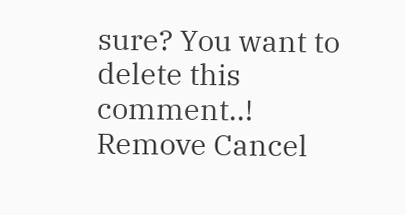sure? You want to delete this comment..! Remove Cancel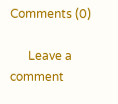Comments (0)

      Leave a comment